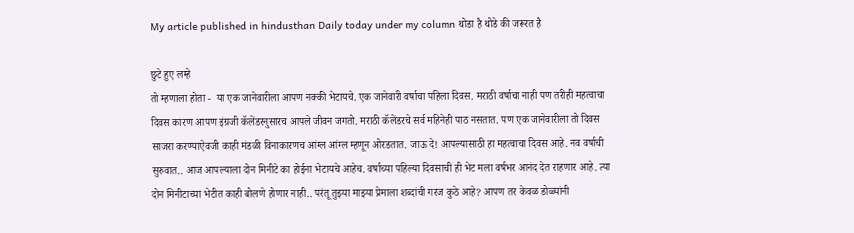My article published in hindusthan Daily today under my column थोडा है थोडे की जरूरत है

छुटे हुए लम्हे
तो म्हणाला होता -  या एक जानेवारीला आपण नक्की भेटायचे. एक जानेवारी वर्षाचा पहिला दिवस. मराठी वर्षाचा नाही पण तरीही महत्वाचा दिवस कारण आपण इंग्रजी कॅलेंडरनुसारच आपले जीवन जगतो. मराठी कॅलेंडरचे सर्व महिनेही पाठ नसतात. पण एक जानेवारीला तो दिवस साजरा करण्याऐवजी काही मंडळी विनाकारणच आंग्ल आंग्ल म्हणून ओरडतात. जाऊ दे! आपल्यासाठी हा महत्वाचा दिवस आहे. नव वर्षाची सुरुवात.. आज आपल्याला दोन मिनीटे का होईना भेटायचे आहेच. वर्षाच्या पहिल्या दिवसाची ही भेट मला वर्षभर आनंद देत राहणार आहे. त्या दोन मिनीटाच्या भेटीत काही बोलणे होणार नाही.. परंतू तुझ्या माझ्या प्रेमाला शब्दांची गरज कुठे आहे? आपण तर केवळ डोळ्यांनी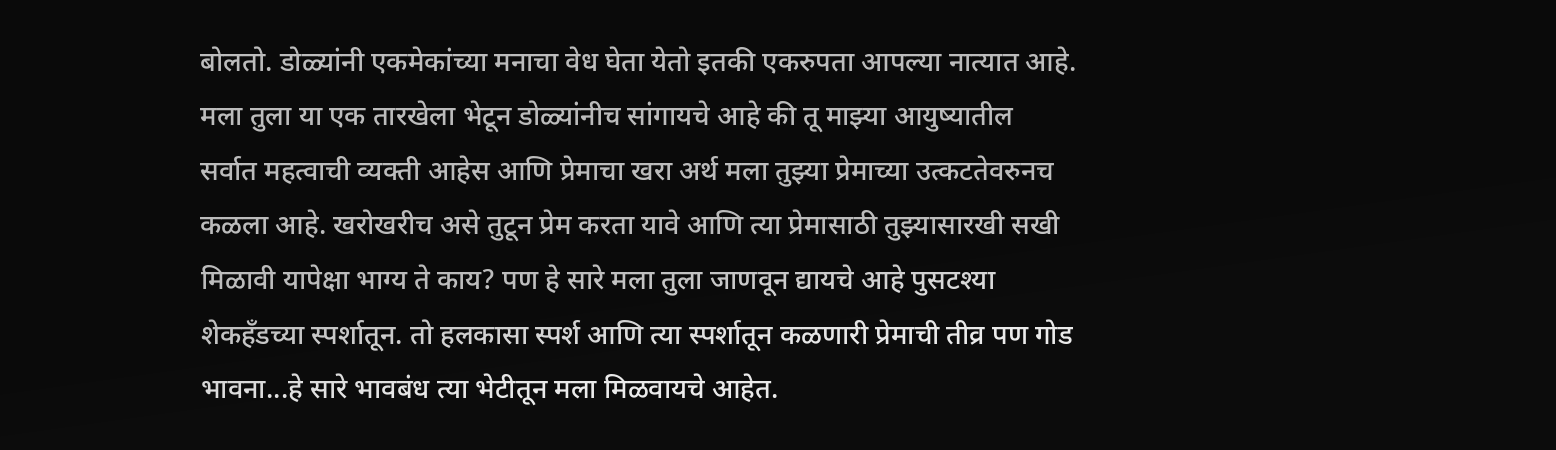बोलतो. डोळ्यांनी एकमेकांच्या मनाचा वेध घेता येतो इतकी एकरुपता आपल्या नात्यात आहे. मला तुला या एक तारखेला भेटून डोळ्यांनीच सांगायचे आहे की तू माझ्या आयुष्यातील सर्वात महत्वाची व्यक्ती आहेस आणि प्रेमाचा खरा अर्थ मला तुझ्या प्रेमाच्या उत्कटतेवरुनच कळला आहे. खरोखरीच असे तुटून प्रेम करता यावे आणि त्या प्रेमासाठी तुझ्यासारखी सखी मिळावी यापेक्षा भाग्य ते काय? पण हे सारे मला तुला जाणवून द्यायचे आहे पुसटश्या शेकहँडच्या स्पर्शातून. तो हलकासा स्पर्श आणि त्या स्पर्शातून कळणारी प्रेमाची तीव्र पण गोड भावना...हे सारे भावबंध त्या भेटीतून मला मिळवायचे आहेत.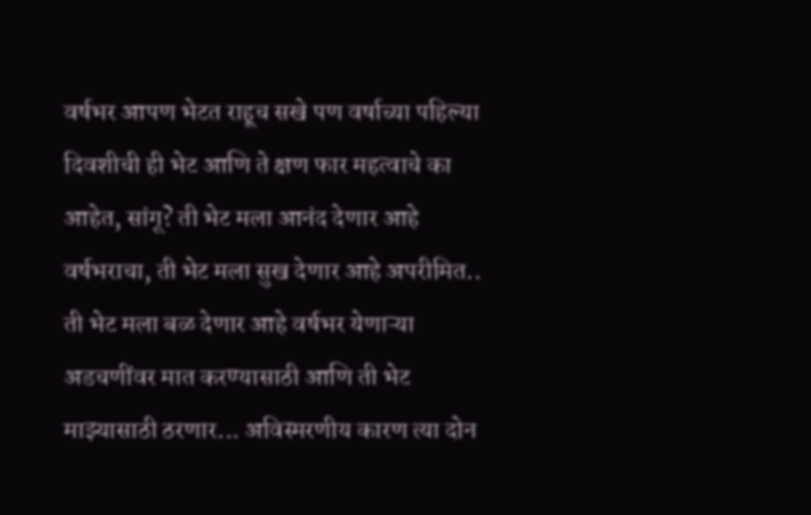वर्षभर आपण भेटत राहूच सखे पण वर्षाच्या पहिल्या दिवशीची ही भेट आणि ते क्षण फार महत्वाचे का आहेत, सांगू? ती भेट मला आनंद देणार आहे वर्षभराचा, ती भेट मला सुख देणार आहे अपरीमित.. ती भेट मला बळ देणार आहे वर्षभर येणाऱ्या अडचणींवर मात करण्यासाठी आणि ती भेट माझ्यासाठी ठरणार... अविस्मरणीय कारण त्या दोन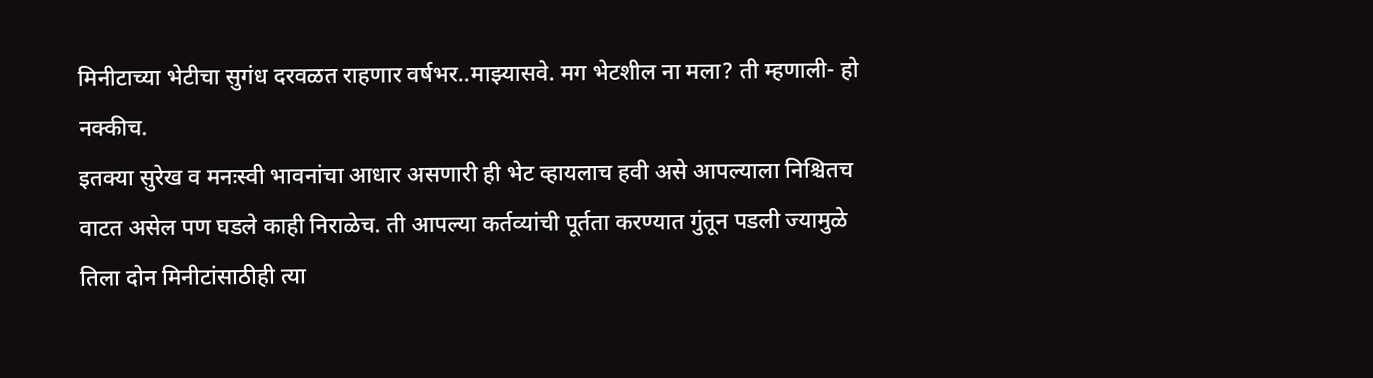मिनीटाच्या भेटीचा सुगंध दरवळत राहणार वर्षभर..माझ्यासवे. मग भेटशील ना मला? ती म्हणाली- हो नक्कीच.
इतक्या सुरेख व मनःस्वी भावनांचा आधार असणारी ही भेट व्हायलाच हवी असे आपल्याला निश्चितच वाटत असेल पण घडले काही निराळेच. ती आपल्या कर्तव्यांची पूर्तता करण्यात गुंतून पडली ज्यामुळे तिला दोन मिनीटांसाठीही त्या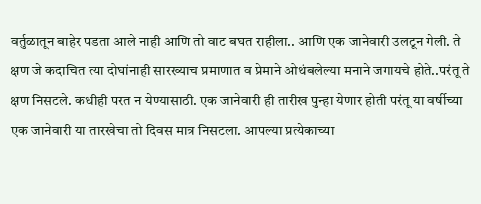वर्तुळातून बाहेर पडता आले नाही आणि तो वाट बघत राहीला.. आणि एक जानेवारी उलटून गेली. ते क्षण जे कदाचित त्या दोघांनाही सारख्याच प्रमाणात व प्रेमाने ओथंबलेल्या मनाने जगायचे होते..परंतू ते क्षण निसटले. कधीही परत न येण्यासाठी. एक जानेवारी ही तारीख पुन्हा येणार होती परंतू या वर्षीच्या एक जानेवारी या तारखेचा तो दिवस मात्र निसटला. आपल्या प्रत्येकाच्या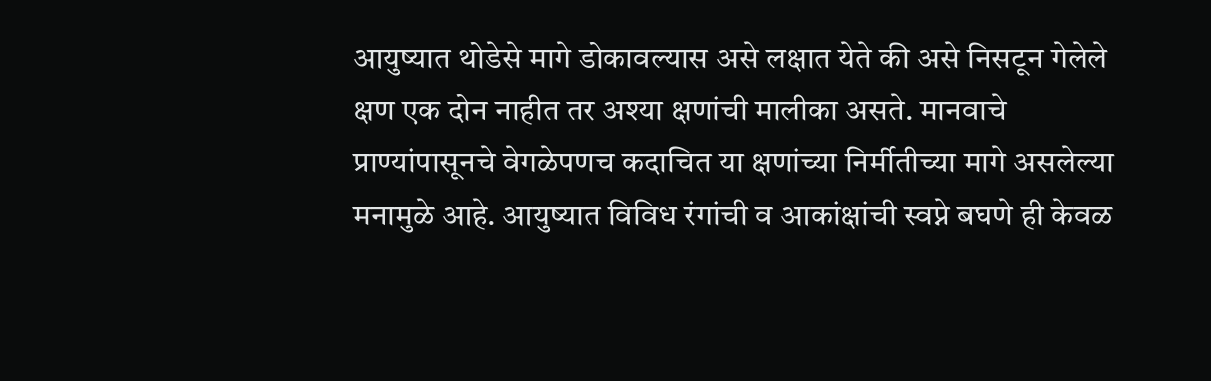आयुष्यात थोडेसे मागे डोकावल्यास असे लक्षात येते की असे निसटून गेलेले क्षण एक दोन नाहीत तर अश्या क्षणांची मालीका असते. मानवाचे प्राण्यांपासूनचे वेगळेपणच कदाचित या क्षणांच्या निर्मीतीच्या मागे असलेल्या मनामुळे आहे. आयुष्यात विविध रंगांची व आकांक्षांची स्वप्ने बघणे ही केवळ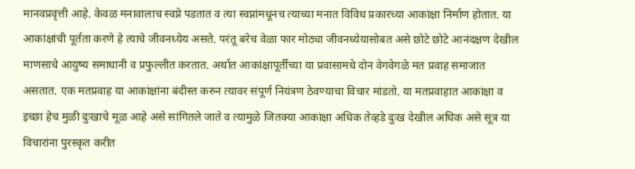मानवप्रवृत्ती आहे. केवळ मनावालाच स्वप्ने पडतात व त्या स्वप्नांमधूनच त्याच्या मनात विविध प्रकारच्या आकांक्षा निर्माण होतात. या आकांक्षांची पूर्तता करणे हे त्याचे जीवनध्येय असते. परंतू बरेच वेळा फार मोठ्या जीवनध्येयासोबत असे छोटे छोटे आनंदक्षण देखील माणसाचे आयुष्य समाधानी व प्रफुल्लीत करतात. अर्थात आकांक्षापूर्तीच्या या प्रवासामधे दोन वेगवेगळे मत प्रवाह समाजात असतात. एक मतप्रवाह या आकांक्षांना बंदीस्त करुन त्यावर संपूर्ण नियंत्रण ठेवण्याचा विचार मांडतो. या मतप्रवाहात आकांक्षा व इच्छा हेच मुळी दुःखाचे मूळ आहे असे सांगितले जाते व त्यामुळे जितक्या आकांक्षा अधिक तेव्हडे दुःख देखील अधिक असे सूत्र या विचारांना पुरस्कृत करीत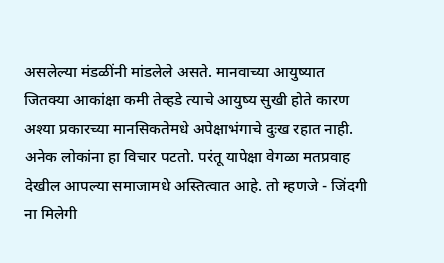असलेल्या मंडळींनी मांडलेले असते. मानवाच्या आयुष्यात जितक्या आकांक्षा कमी तेव्हडे त्याचे आयुष्य सुखी होते कारण अश्या प्रकारच्या मानसिकतेमधे अपेक्षाभंगाचे दुःख रहात नाही. अनेक लोकांना हा विचार पटतो. परंतू यापेक्षा वेगळा मतप्रवाह देखील आपल्या समाजामधे अस्तित्वात आहे. तो म्हणजे - जिंदगी ना मिलेगी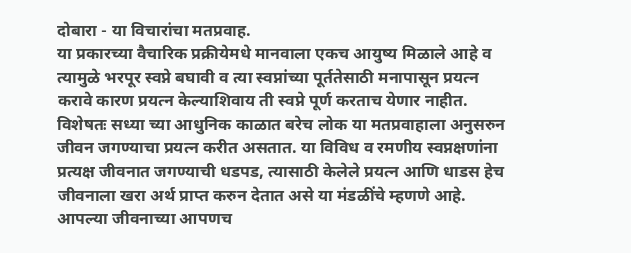दोबारा - या विचारांचा मतप्रवाह.
या प्रकारच्या वैचारिक प्रक्रीयेमधे मानवाला एकच आयुष्य मिळाले आहे व त्यामुळे भरपूर स्वप्ने बघावी व त्या स्वप्नांच्या पूर्ततेसाठी मनापासून प्रयत्न करावे कारण प्रयत्न केल्याशिवाय ती स्वप्ने पूर्ण करताच येणार नाहीत. विशेषतः सध्या च्या आधुनिक काळात बरेच लोक या मतप्रवाहाला अनुसरुन जीवन जगण्याचा प्रयत्न करीत असतात. या विविध व रमणीय स्वप्नक्षणांना प्रत्यक्ष जीवनात जगण्याची धडपड, त्यासाठी केलेले प्रयत्न आणि धाडस हेच जीवनाला खरा अर्थ प्राप्त करुन देतात असे या मंडळींचे म्हणणे आहे. आपल्या जीवनाच्या आपणच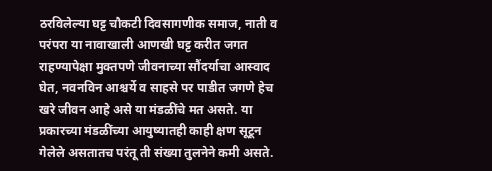ठरविलेल्या घट्ट चौकटी दिवसागणीक समाज, नाती व परंपरा या नावाखाली आणखी घट्ट करीत जगत राहण्यापेक्षा मुक्तपणे जीवनाच्या सौंदर्याचा आस्वाद घेत, नवनविन आश्चर्ये व साहसे पर पाडीत जगणे हेच खरे जीवन आहे असे या मंडळींचे मत असते. या प्रकारच्या मंडळींच्या आयुष्यातही काही क्षण सूटून गेलेले असतातच परंतू ती संख्या तुलनेने कमी असते.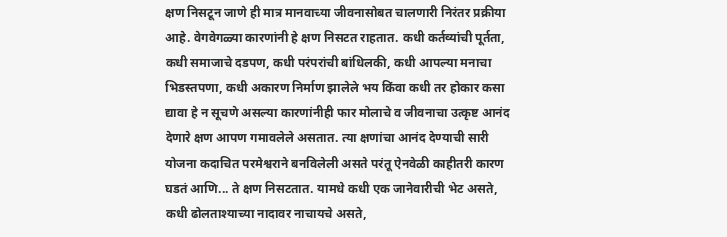क्षण निसटून जाणे ही मात्र मानवाच्या जीवनासोबत चालणारी निरंतर प्रक्रीया आहे. वेगवेगळ्या कारणांनी हे क्षण निसटत राहतात. कधी कर्तव्यांची पूर्तता, कधी समाजाचे दडपण, कधी परंपरांची बांधिलकी, कधी आपल्या मनाचा भिडस्तपणा, कधी अकारण निर्माण झालेले भय किंवा कधी तर होकार कसा द्यावा हे न सूचणे असल्या कारणांनीही फार मोलाचे व जीवनाचा उत्कृष्ट आनंद देणारे क्षण आपण गमावलेले असतात. त्या क्षणांचा आनंद देण्याची सारी योजना कदाचित परमेश्वराने बनविलेली असते परंतू ऐनवेळी काहीतरी कारण घडतं आणि... ते क्षण निसटतात. यामधे कधी एक जानेवारीची भेट असते, कधी ढोलताश्याच्या नादावर नाचायचे असते,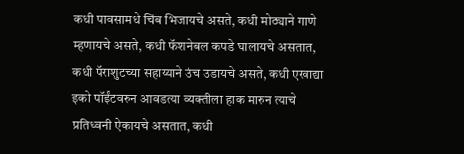कधी पावसामधे चिंब भिजायचे असते, कधी मोठ्याने गाणे म्हणायचे असते, कधी फॅशनेबल कपडे घालायचे असतात, कधी पॅराशुटच्या सहाय्याने उंच उडायचे असते, कधी एखाद्या इको पॉईंटवरुन आवडत्या व्यक्तीला हाक मारुन त्याचे प्रतिध्वनी ऐकायचे असतात, कधी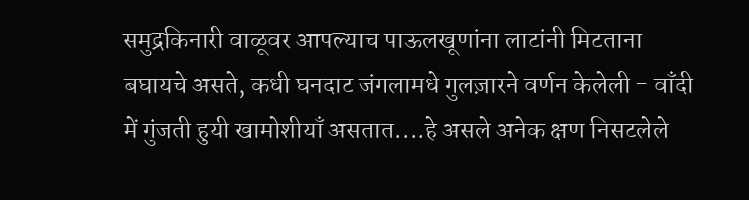समुद्रकिनारी वाळूवर आपल्याच पाऊलखूणांना लाटांनी मिटताना बघायचे असते, कधी घनदाट जंगलामधे गुलज़ारने वर्णन केलेली - वाँदी में गुंजती हुयी खामोशीयाँ असतात....हे असले अनेक क्षण निसटलेले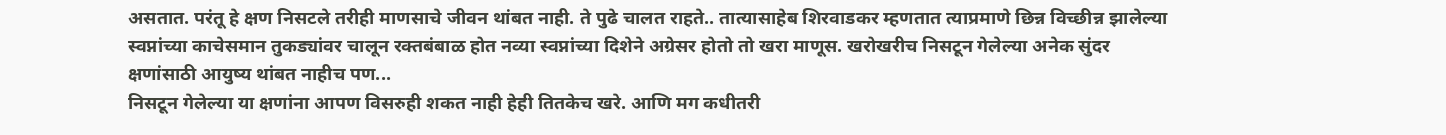असतात. परंतू हे क्षण निसटले तरीही माणसाचे जीवन थांबत नाही. ते पुढे चालत राहते.. तात्यासाहेब शिरवाडकर म्हणतात त्याप्रमाणे छिन्न विच्छीन्न झालेल्या स्वप्नांच्या काचेसमान तुकड्यांवर चालून रक्तबंबाळ होत नव्या स्वप्नांच्या दिशेने अग्रेसर होतो तो खरा माणूस. खरोखरीच निसटून गेलेल्या अनेक सुंदर क्षणांसाठी आयुष्य थांबत नाहीच पण...
निसटून गेलेल्या या क्षणांना आपण विसरुही शकत नाही हेही तितकेच खरे. आणि मग कधीतरी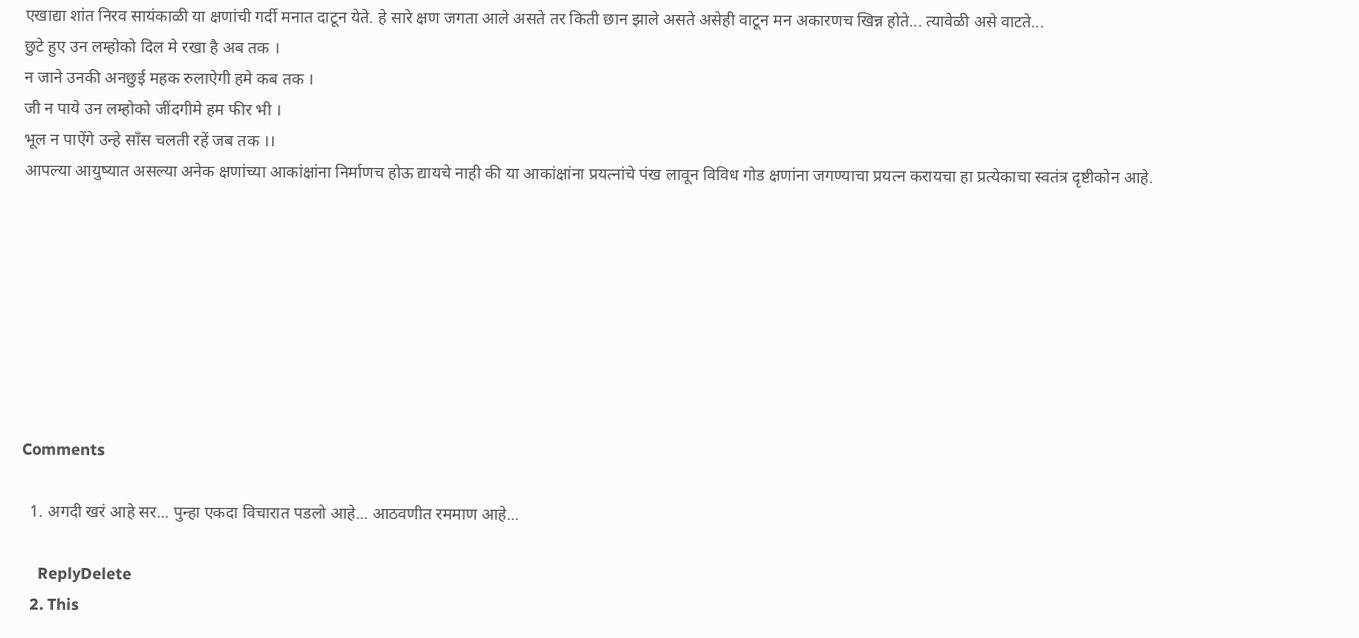एखाद्या शांत निरव सायंकाळी या क्षणांची गर्दी मनात दाटून येते. हे सारे क्षण जगता आले असते तर किती छान झाले असते असेही वाटून मन अकारणच खिन्न होते... त्यावेळी असे वाटते...
छुटे हुए उन लम्होको दिल मे रखा है अब तक ।
न जाने उनकी अनछुई महक रुलाऐगी हमे कब तक ।
जी न पाये उन लम्होको जींदगीमे हम फीर भी ।
भूल न पाऐंगे उन्हे साँस चलती रहें जब तक ।।
आपल्या आयुष्यात असल्या अनेक क्षणांच्या आकांक्षांना निर्माणच होऊ द्यायचे नाही की या आकांक्षांना प्रयत्नांचे पंख लावून विविध गोड क्षणांना जगण्याचा प्रयत्न करायचा हा प्रत्येकाचा स्वतंत्र दृष्टीकोन आहे.








Comments

  1. अगदी खरं आहे सर... पुन्हा एकदा विचारात पडलो आहे... आठवणीत रममाण आहे...

    ReplyDelete
  2. This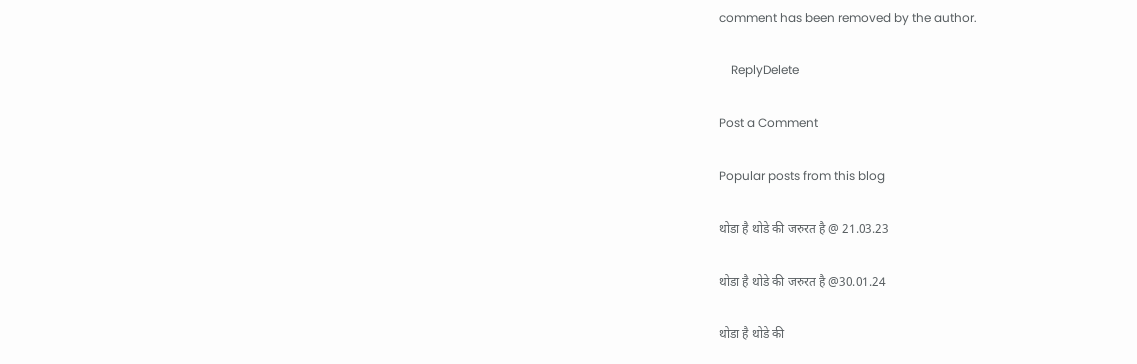comment has been removed by the author.

    ReplyDelete

Post a Comment

Popular posts from this blog

थोडा है थोडे की जरुरत है @ 21.03.23

थोडा है थोडे की जरुरत है @30.01.24

थोडा है थोडे की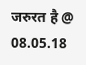जरुरत है @ 08.05.18